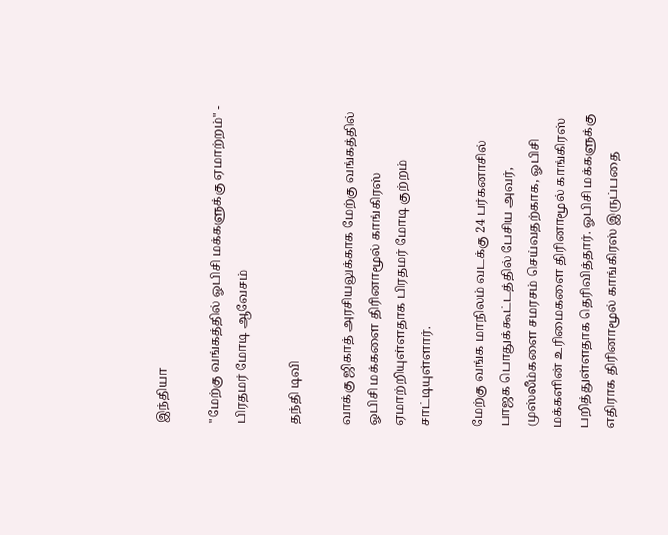இந்தியா

"மேற்கு வங்கத்தில் ஓபிசி மக்களுக்கு ஏமாற்றம்" - பிரதமர் மோடி ஆவேசம்

தந்தி டிவி

வாக்கு ஜிகாத் அரசியலுக்காக மேற்கு வங்கத்தில் ஓபிசி மக்களை திரினாமூல் காங்கிரஸ் ஏமாற்றியுள்ளதாக பிரதமர் மோடி குற்றம் சாட்டியுள்ளார்.

மேற்கு வங்க மாநிலம் வடக்கு 24 பர்கனாசில் பாஜக பொதுக்கூட்டத்தில் பேசிய அவர், முஸ்லீம்களை சமரசம் செய்வதற்காக, ஓபிசி மக்களின் உரிமைகளை திரினாமூல் காங்கிரஸ் பறித்துள்ளதாக தெரிவித்தார். ஓபிசி மக்களுக்கு எதிராக திரினாமூல் காங்கிரஸ் இருப்பதை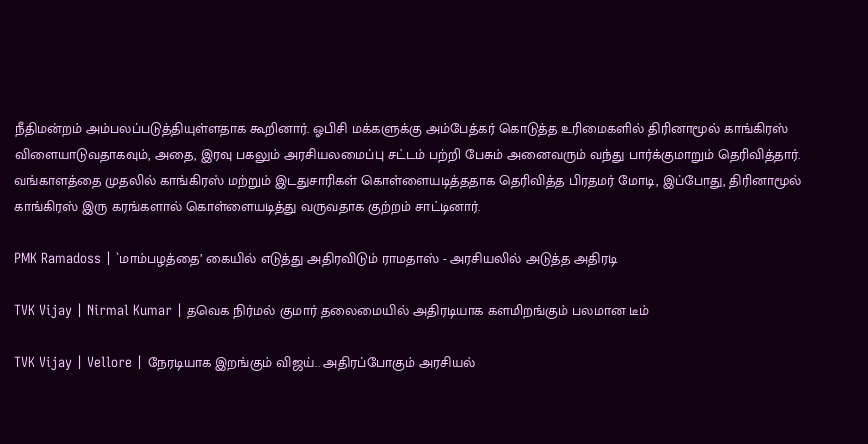நீதிமன்றம் அம்பலப்படுத்தியுள்ளதாக கூறினார். ஓபிசி மக்களுக்கு அம்பேத்கர் கொடுத்த உரிமைகளில் திரினாமூல் காங்கிரஸ் விளையாடுவதாகவும், அதை, இரவு பகலும் அரசியலமைப்பு சட்டம் பற்றி பேசும் அனைவரும் வந்து பார்க்குமாறும் தெரிவித்தார். வங்காளத்தை முதலில் காங்கிரஸ் மற்றும் இடதுசாரிகள் கொள்ளையடித்த‌தாக தெரிவித்த பிரதமர் மோடி, இப்போது, திரினாமூல் காங்கிரஸ் இரு கரங்களால் கொள்ளையடித்து வருவதாக குற்றம் சாட்டினார்.

PMK Ramadoss | `மாம்பழத்தை’ கையில் எடுத்து அதிரவிடும் ராமதாஸ் - அரசியலில் அடுத்த அதிரடி

TVK Vijay | Nirmal Kumar | தவெக நிர்மல் குமார் தலைமையில் அதிரடியாக களமிறங்கும் பலமான டீம்

TVK Vijay | Vellore | நேரடியாக இறங்கும் விஜய்.. அதிரப்போகும் அரசியல்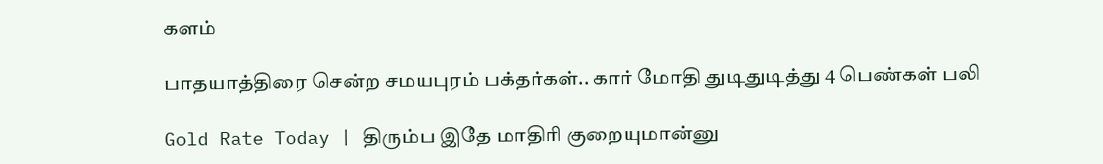களம்

பாதயாத்திரை சென்ற சமயபுரம் பக்தர்கள்.. கார் மோதி துடிதுடித்து 4 பெண்கள் பலி

Gold Rate Today | திரும்ப இதே மாதிரி குறையுமான்னு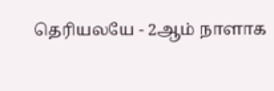தெரியலயே - 2ஆம் நாளாக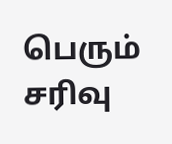பெரும் சரிவு